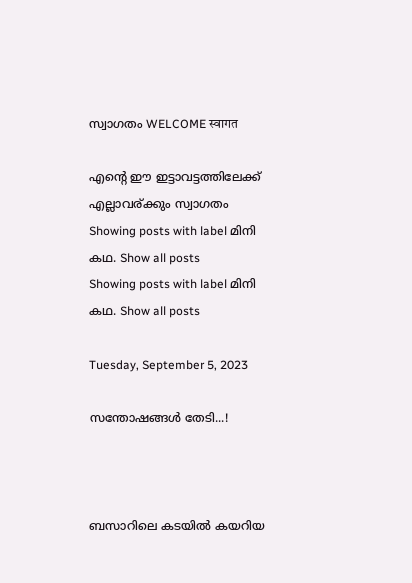സ്വാഗതം WELCOME स्वागत

എന്റെ ഈ ഇട്ടാവട്ടത്തിലേക്ക് എല്ലാവര്ക്കും സ്വാഗതം
Showing posts with label മിനി കഥ. Show all posts
Showing posts with label മിനി കഥ. Show all posts

Tuesday, September 5, 2023

സന്തോഷങ്ങൾ തേടി...!



ബസാറിലെ കടയിൽ കയറിയ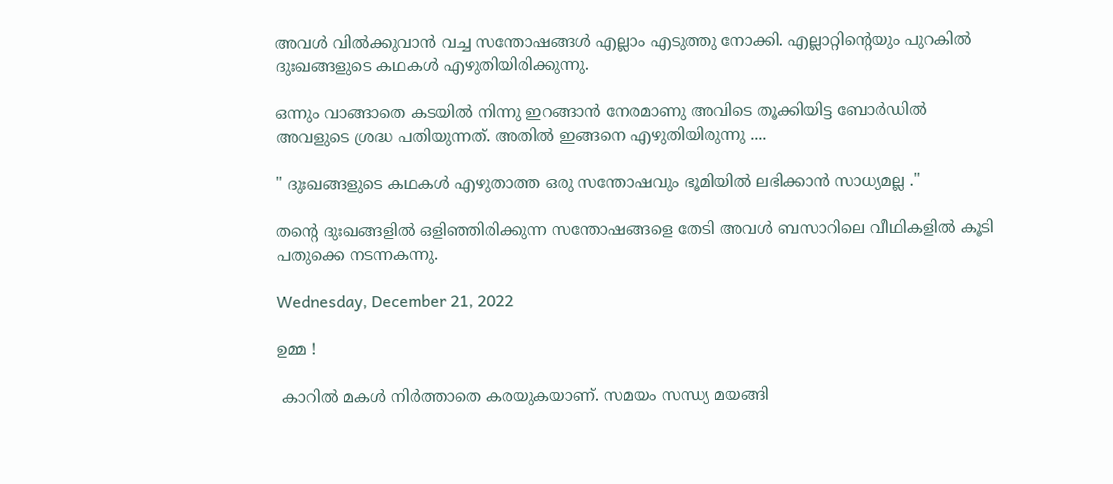അവൾ വിൽക്കുവാൻ വച്ച സന്തോഷങ്ങൾ എല്ലാം എടുത്തു നോക്കി. എല്ലാറ്റിന്റെയും പുറകിൽ ദുഃഖങ്ങളുടെ കഥകൾ എഴുതിയിരിക്കുന്നു.

ഒന്നും വാങ്ങാതെ കടയില്‍ നിന്നു ഇറങ്ങാൻ നേരമാണു അവിടെ തൂക്കിയിട്ട ബോർഡിൽ അവളുടെ ശ്രദ്ധ പതിയുന്നത്. അതിൽ ഇങ്ങനെ എഴുതിയിരുന്നു ....

" ദുഃഖങ്ങളുടെ കഥകൾ എഴുതാത്ത ഒരു സന്തോഷവും ഭൂമിയിൽ ലഭിക്കാൻ സാധ്യമല്ല ."

തന്റെ ദുഃഖങ്ങളിൽ ഒളിഞ്ഞിരിക്കുന്ന സന്തോഷങ്ങളെ തേടി അവൾ ബസാറിലെ വീഥികളിൽ കൂടി പതുക്കെ നടന്നകന്നു.

Wednesday, December 21, 2022

ഉമ്മ !

 കാറിൽ മകൾ നിർത്താതെ കരയുകയാണ്. സമയം സന്ധ്യ മയങ്ങി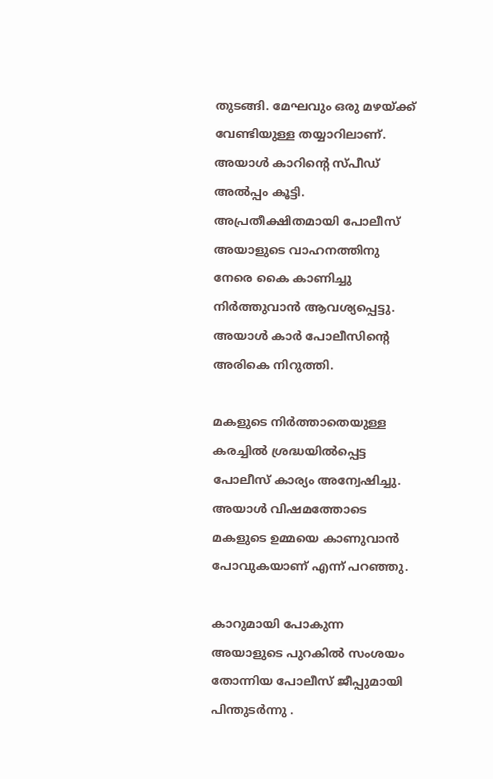തുടങ്ങി. മേഘവും ഒരു മഴയ്ക്ക് വേണ്ടിയുള്ള തയ്യാറിലാണ്. അയാൾ കാറിന്റെ സ്പീഡ് അൽപ്പം കൂട്ടി. അപ്രതീക്ഷിതമായി പോലീസ് അയാളുടെ വാഹനത്തിനു നേരെ കൈ കാണിച്ചു നിർത്തുവാൻ ആവശ്യപ്പെട്ടു. അയാൾ കാർ പോലീസിന്റെ അരികെ നിറുത്തി.

മകളുടെ നിർത്താതെയുള്ള കരച്ചിൽ ശ്രദ്ധയില്‍പ്പെട്ട പോലീസ് കാര്യം അന്വേഷിച്ചു. അയാൾ വിഷമത്തോടെ മകളുടെ ഉമ്മയെ കാണുവാൻ പോവുകയാണ് എന്ന് പറഞ്ഞു.

കാറുമായി പോകുന്ന അയാളുടെ പുറകിൽ സംശയം തോന്നിയ പോലീസ് ജീപ്പുമായി പിന്തുടർന്നു .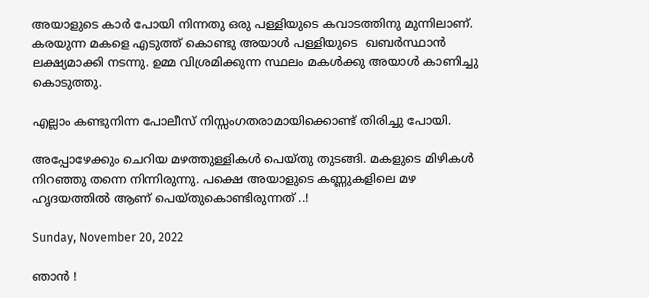അയാളുടെ കാർ പോയി നിന്നതു ഒരു പള്ളിയുടെ കവാടത്തിനു മുന്നിലാണ്. കരയുന്ന മകളെ എടുത്ത് കൊണ്ടു അയാൾ പള്ളിയുടെ  ഖബർസ്ഥാൻ ലക്ഷ്യമാക്കി നടന്നു. ഉമ്മ വിശ്രമിക്കുന്ന സ്ഥലം മകൾക്കു അയാൾ കാണിച്ചു കൊടുത്തു.

എല്ലാം കണ്ടുനിന്ന പോലീസ് നിസ്സംഗതരാമായിക്കൊണ്ട് തിരിച്ചു പോയി.

അപ്പോഴേക്കും ചെറിയ മഴത്തുള്ളികൾ പെയ്തു തുടങ്ങി. മകളുടെ മിഴികൾ നിറഞ്ഞു തന്നെ നിന്നിരുന്നു. പക്ഷെ അയാളുടെ കണ്ണുകളിലെ മഴ ഹൃദയത്തിൽ ആണ് പെയ്തുകൊണ്ടിരുന്നത് ..!

Sunday, November 20, 2022

ഞാൻ !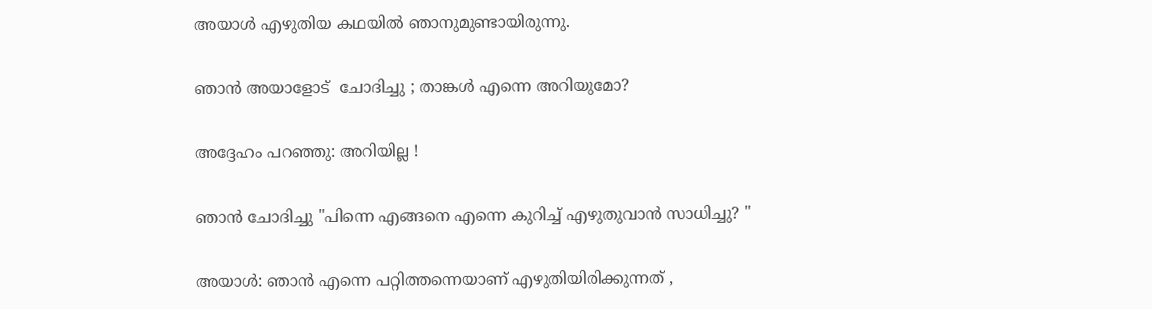അയാൾ എഴുതിയ കഥയിൽ ഞാനുമുണ്ടായിരുന്നു.

ഞാൻ അയാളോട്  ചോദിച്ചു ; താങ്കൾ എന്നെ അറിയുമോ?

അദ്ദേഹം പറഞ്ഞു: അറിയില്ല !

ഞാൻ ചോദിച്ചു "പിന്നെ എങ്ങനെ എന്നെ കുറിച്ച് എഴുതുവാൻ സാധിച്ചു? "

അയാൾ: ഞാൻ എന്നെ പറ്റിത്തന്നെയാണ് എഴുതിയിരിക്കുന്നത് ,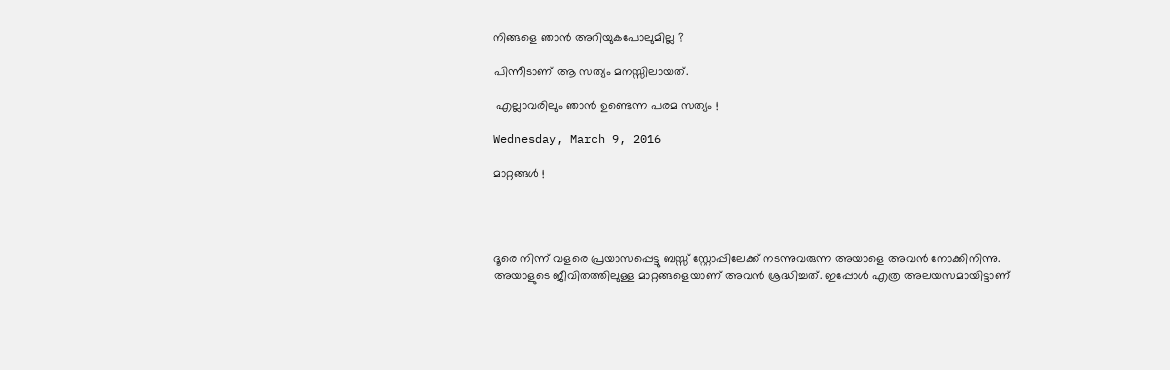നിങ്ങളെ ഞാൻ അറിയുകപോലുമില്ല ?

പിന്നീടാണ് ആ സത്യം മനസ്സിലായത്.

 എല്ലാവരിലും ഞാൻ ഉണ്ടെന്ന പരമ സത്യം !

Wednesday, March 9, 2016

മാറ്റങ്ങൾ !




ദൂരെ നിന്ന് വളരെ പ്രയാസപ്പെട്ടു ബസ്സ്‌ സ്റ്റോപ്പിലേക്ക് നടന്നുവരുന്ന അയാളെ അവൻ നോക്കിനിന്നു. അയാളുടെ ജീവിതത്തിലുള്ള മാറ്റങ്ങളെയാണ് അവൻ ശ്രദ്ധിച്ചത്. ഇപ്പോൾ എത്ര അലയസമായിട്ടാണ്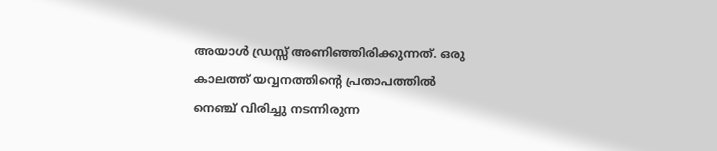അയാൾ ഡ്രസ്സ്‌ അണിഞ്ഞിരിക്കുന്നത്‌. ഒരു കാലത്ത് യവ്വനത്തിന്റെ പ്രതാപത്തിൽ നെഞ്ച് വിരിച്ചു നടന്നിരുന്ന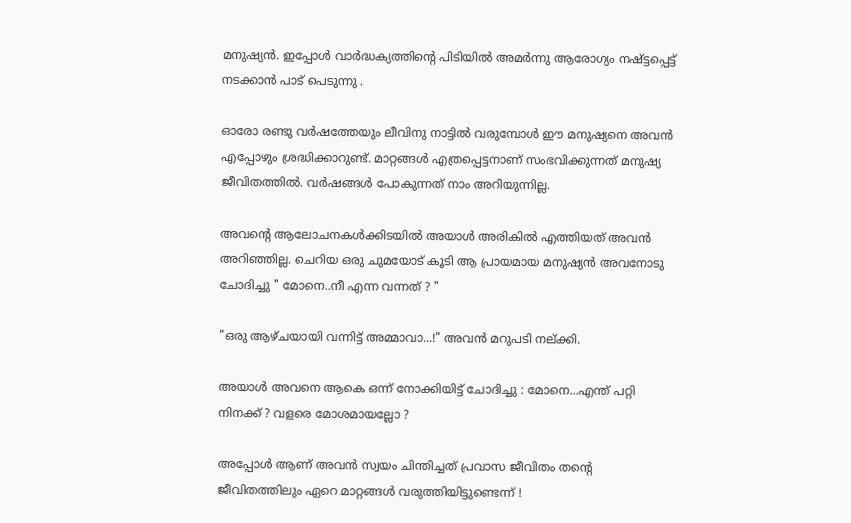മനുഷ്യൻ. ഇപ്പോൾ വാർദ്ധക്യത്തിന്റെ പിടിയിൽ അമർന്നു ആരോഗ്യം നഷ്ട്ടപ്പെട്ട് നടക്കാൻ പാട് പെടുന്നു .

ഓരോ രണ്ടു വർഷത്തേയും ലീവിനു നാട്ടിൽ വരുമ്പോൾ ഈ മനുഷ്യനെ അവൻ എപ്പോഴും ശ്രദ്ധിക്കാറുണ്ട്. മാറ്റങ്ങൾ എത്രപ്പെട്ടനാണ് സംഭവിക്കുന്നത്‌ മനുഷ്യ ജീവിതത്തിൽ. വർഷങ്ങൾ പോകുന്നത് നാം അറിയുന്നില്ല.

അവന്റെ ആലോചനകൾക്കിടയിൽ അയാൾ അരികിൽ എത്തിയത് അവൻ അറിഞ്ഞില്ല. ചെറിയ ഒരു ചുമയോട് കൂടി ആ പ്രായമായ മനുഷ്യൻ അവനോടു ചോദിച്ചു " മോനെ..നീ എന്ന വന്നത് ? "

"ഒരു ആഴ്ചയായി വന്നിട്ട് അമ്മാവാ...!" അവൻ മറുപടി നല്ക്കി.

അയാൾ അവനെ ആകെ ഒന്ന് നോക്കിയിട്ട് ചോദിച്ചു : മോനെ...എന്ത് പറ്റി നിനക്ക് ? വളരെ മോശമായല്ലോ ?

അപ്പോൾ ആണ് അവൻ സ്വയം ചിന്തിച്ചത് പ്രവാസ ജീവിതം തന്റെ ജീവിതത്തിലും ഏറെ മാറ്റങ്ങൾ വരുത്തിയിട്ടുണ്ടെന്ന് !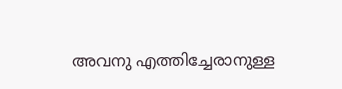അവനു എത്തിച്ചേരാനുള്ള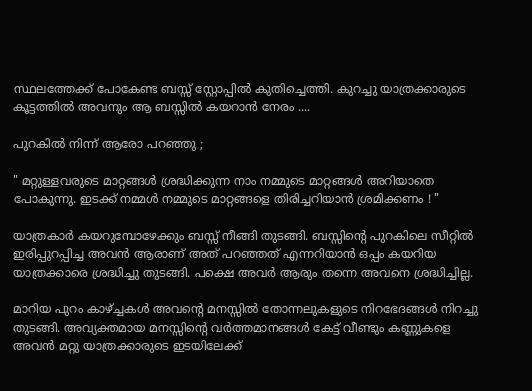സ്ഥലത്തേക്ക് പോകേണ്ട ബസ്സ്‌ സ്റ്റോപ്പിൽ കുതിച്ചെത്തി. കുറച്ചു യാത്രക്കാരുടെ കൂട്ടത്തിൽ അവനും ആ ബസ്സിൽ കയറാൻ നേരം ....

പുറകിൽ നിന്ന് ആരോ പറഞ്ഞു ;

" മറ്റുള്ളവരുടെ മാറ്റങ്ങൾ ശ്രദ്ധിക്കുന്ന നാം നമ്മുടെ മാറ്റങ്ങൾ അറിയാതെ പോകുന്നു. ഇടക്ക് നമ്മൾ നമ്മുടെ മാറ്റങ്ങളെ തിരിച്ചറിയാൻ ശ്രമിക്കണം ! "

യാത്രകാർ കയറുമ്പോഴേക്കും ബസ്സ്‌ നീങ്ങി തുടങ്ങി. ബസ്സിന്റെ പുറകിലെ സീറ്റിൽ ഇരിപ്പുറപ്പിച്ച അവൻ ആരാണ് അത് പറഞ്ഞത് എന്നറിയാൻ ഒപ്പം കയറിയ യാത്രക്കാരെ ശ്രദ്ധിച്ചു തുടങ്ങി. പക്ഷെ അവർ ആരും തന്നെ അവനെ ശ്രദ്ധിച്ചില്ല.

മാറിയ പുറം കാഴ്ച്ചകൾ അവന്റെ മനസ്സിൽ തോന്നലുകളുടെ നിറഭേദങ്ങൾ നിറച്ചു തുടങ്ങി. അവ്യക്തമായ മനസ്സിന്റെ വർത്തമാനങ്ങൾ കേട്ട് വീണ്ടും കണ്ണുകളെ അവൻ മറ്റു യാത്രക്കാരുടെ ഇടയിലേക്ക്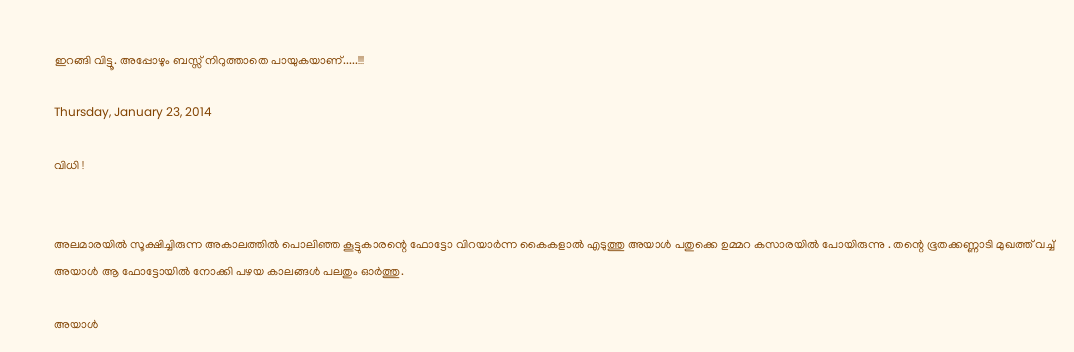ഇറങ്ങി വിട്ടൂ. അപ്പോഴും ബസ്സ്‌ നിറുത്താതെ പായുകയാണ്.....!!!

Thursday, January 23, 2014

വിധി !


അലമാരയിൽ സൂക്ഷിച്ചിരുന്ന അകാലത്തിൽ പൊലിഞ്ഞ കൂട്ടുകാരന്റെ ഫോട്ടോ വിറയാർന്ന കൈകളാൽ എടുത്തു അയാൾ പതുക്കെ ഉമ്മറ കസാരയിൽ പോയിരുന്നു . തന്റെ ഭൂതക്കണ്ണാടി മുഖത്ത് വച്ച് അയാൾ ആ ഫോട്ടോയിൽ നോക്കി പഴയ കാലങ്ങൾ പലതും ഓർത്തു.

അയാൾ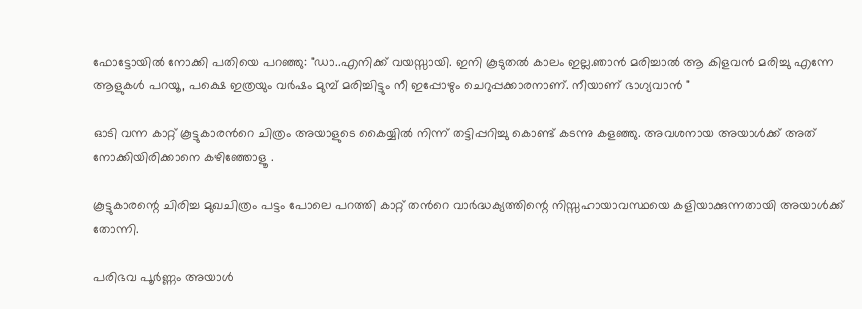ഫോട്ടോയിൽ നോക്കി പതിയെ പറഞ്ഞു: "ഡാ..എനിക്ക് വയസ്സായി. ഇനി കൂടുതൽ കാലം ഇല്ല.ഞാൻ മരിച്ചാൽ ആ കിളവൻ മരിച്ചു എന്നേ ആളുകൾ പറയൂ, പക്ഷെ ഇത്രയും വർഷം മുമ്പ് മരിച്ചിട്ടും നീ ഇപ്പോഴും ചെറുപ്പക്കാരനാണ്. നീയാണ് ഭാഗ്യവാൻ "

ഓടി വന്ന കാറ്റ് കൂട്ടുകാരൻറെ ചിത്രം അയാളുടെ കൈയ്യിൽ നിന്ന് തട്ടിപ്പറിച്ചു കൊണ്ട് കടന്നു കളഞ്ഞു. അവശനായ അയാൾക്ക്‌ അത് നോക്കിയിരിക്കാനെ കഴിഞ്ഞോളൂ .

കൂട്ടുകാരന്റെ ചിരിച്ച മുഖചിത്രം പട്ടം പോലെ പറത്തി കാറ്റ് തൻറെ വാർദ്ധക്യത്തിന്റെ നിസ്സഹായാവസ്ഥയെ കളിയാക്കുന്നതായി അയാൾക്ക്‌ തോന്നി.

പരിഭവ പൂർണ്ണം അയാൾ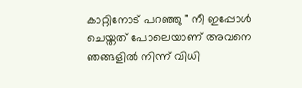കാറ്റിനോട് പറഞ്ഞു " നീ ഇപ്പോൾ ചെയ്തത് പോലെയാണ് അവനെ ഞങ്ങളിൽ നിന്ന് വിധി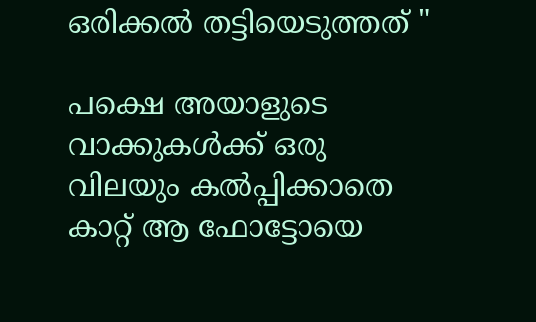ഒരിക്കൽ തട്ടിയെടുത്തത് "

പക്ഷെ അയാളുടെ വാക്കുകൾക്ക് ഒരു വിലയും കൽപ്പിക്കാതെ കാറ്റ് ആ ഫോട്ടോയെ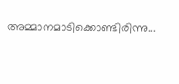അമ്മാനമാടിക്കൊണ്ടിരിന്നു...